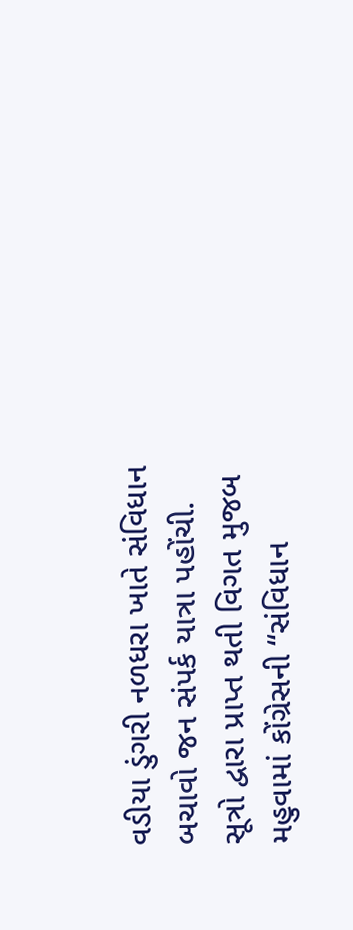વડીયા ડુંગરી નળધરા ખાતે સંવિધાન બચાવો જન સંપર્ક યાત્રા પહોંચી.
સૂત્રો દ્વારા પ્રાપ્ત થતી વિગત મુજબ મહુવામાં કોંગ્રેસની “સંવિધાન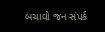બચાવો જન સંપર્ક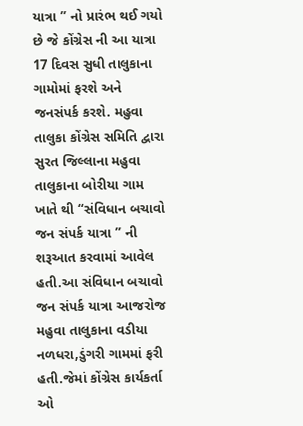યાત્રા ” નો પ્રારંભ થઈ ગયો છે જે કોંગ્રેસ ની આ યાત્રા 17 દિવસ સુધી તાલુકાના ગામોમાં ફરશે અને જનસંપર્ક કરશે. મહુવા તાલુકા કોંગ્રેસ સમિતિ દ્વારા સુરત જિલ્લાના મહુવા તાલુકાના બોરીયા ગામ ખાતે થી “સંવિધાન બચાવો જન સંપર્ક યાત્રા ” ની શરૂઆત કરવામાં આવેલ હતી.આ સંવિધાન બચાવો જન સંપર્ક યાત્રા આજરોજ મહુવા તાલુકાના વડીયા નળધરા,ડુંગરી ગામમાં ફરી હતી.જેમાં કોંગ્રેસ કાર્યકર્તા ઓ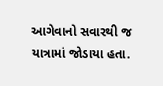આગેવાનો સવારથી જ યાત્રામાં જોડાયા હતા.